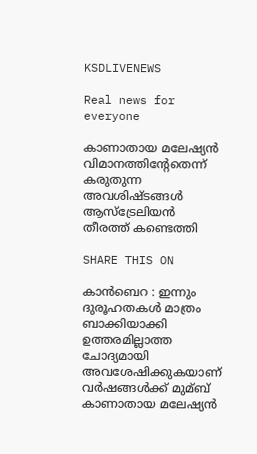KSDLIVENEWS

Real news for everyone

കാണാതായ മലേഷ്യൻ വിമാനത്തിന്റേതെന്ന് കരുതുന്ന അവശിഷ്ടങ്ങൾ ആസ്ട്രേലിയൻ തീരത്ത് കണ്ടെത്തി

SHARE THIS ON

കാന്‍ബെറ : ഇന്നും ദുരൂഹതകള്‍ മാത്രം ബാക്കിയാക്കി ഉത്തരമില്ലാത്ത ചോദ്യമായി അവശേഷിക്കുകയാണ് വര്‍ഷങ്ങള്‍ക്ക് മുമ്ബ് കാണാതായ മലേഷ്യന്‍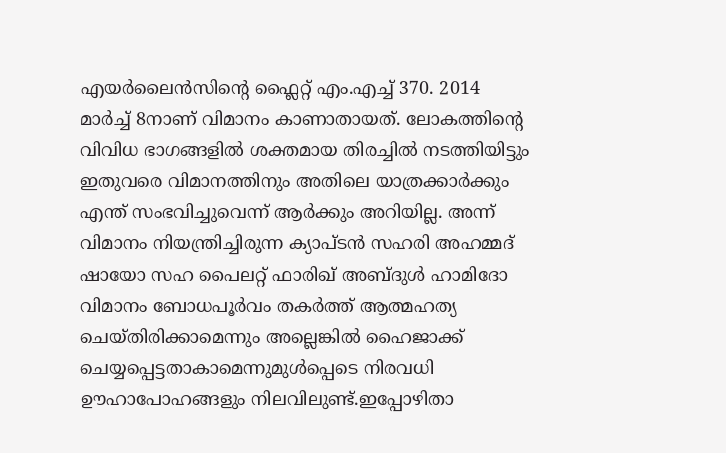എയര്‍ലൈന്‍സിന്റെ ഫ്ലൈറ്റ് എം.എച്ച്‌ 370. 2014 മാര്‍ച്ച്‌ 8നാണ് വിമാനം കാണാതായത്. ലോകത്തിന്റെ വിവിധ ഭാഗങ്ങളില്‍ ശക്തമായ തിരച്ചില്‍ നടത്തിയിട്ടും ഇതുവരെ വിമാനത്തിനും അതിലെ യാത്രക്കാര്‍ക്കും എന്ത് സംഭവിച്ചുവെന്ന് ആര്‍ക്കും അറിയില്ല. അന്ന് വിമാനം നിയന്ത്രിച്ചിരുന്ന ക്യാപ്ടന്‍ സഹരി അഹമ്മദ് ഷായോ സഹ പൈലറ്റ് ഫാരിഖ് അബ്ദുള്‍ ഹാമിദോ വിമാനം ബോധപൂര്‍വം തകര്‍ത്ത് ആത്മഹത്യ ചെയ്തിരിക്കാമെന്നും അല്ലെങ്കില്‍ ഹൈജാക്ക് ചെയ്യപ്പെട്ടതാകാമെന്നുമുള്‍പ്പെടെ നിരവധി ഊഹാപോഹങ്ങളും നിലവിലുണ്ട്.ഇപ്പോഴിതാ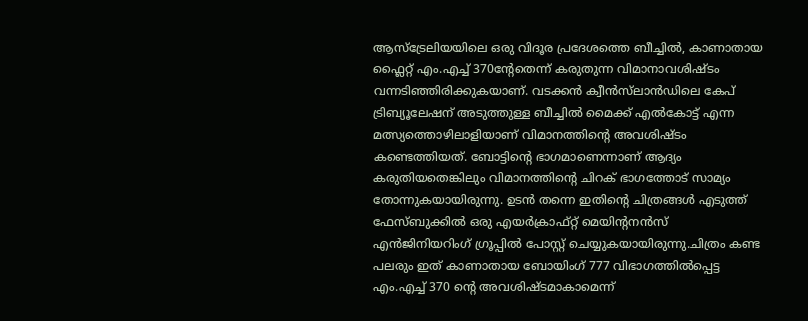ആസ്ട്രേലിയയിലെ ഒരു വിദൂര പ്രദേശത്തെ ബീച്ചില്‍, കാണാതായ ഫ്ലൈറ്റ് എം.എച്ച്‌ 370ന്റേതെന്ന് കരുതുന്ന വിമാനാവശിഷ്ടം വന്നടിഞ്ഞിരിക്കുകയാണ്. വടക്കന്‍ ക്വീന്‍സ്‌ലാന്‍ഡിലെ കേപ് ട്രിബ്യൂലേഷന് അടുത്തുള്ള ബീച്ചില്‍ മൈക്ക് എല്‍കോട്ട് എന്ന മത്സ്യത്തൊഴിലാളിയാണ് വിമാനത്തിന്റെ അവശിഷ്ടം കണ്ടെത്തിയത്. ബോട്ടിന്റെ ഭാഗമാണെന്നാണ് ആദ്യം കരുതിയതെങ്കിലും വിമാനത്തിന്റെ ചിറക് ഭാഗത്തോട് സാമ്യം തോന്നുകയായിരുന്നു. ഉടന്‍ തന്നെ ഇതിന്റെ ചിത്രങ്ങള്‍ എടുത്ത് ഫേസ്ബുക്കില്‍ ഒരു എയര്‍ക്രാഫ്റ്റ് മെയിന്റനന്‍സ് എന്‍ജിനിയറിംഗ് ഗ്രൂപ്പില്‍ പോസ്റ്റ് ചെയ്യുകയായിരുന്നു.ചിത്രം കണ്ട പലരും ഇത് കാണാതായ ബോയിംഗ് 777 വിഭാഗത്തില്‍പ്പെട്ട എം.എച്ച്‌ 370 ന്റെ അവശിഷ്ടമാകാമെന്ന്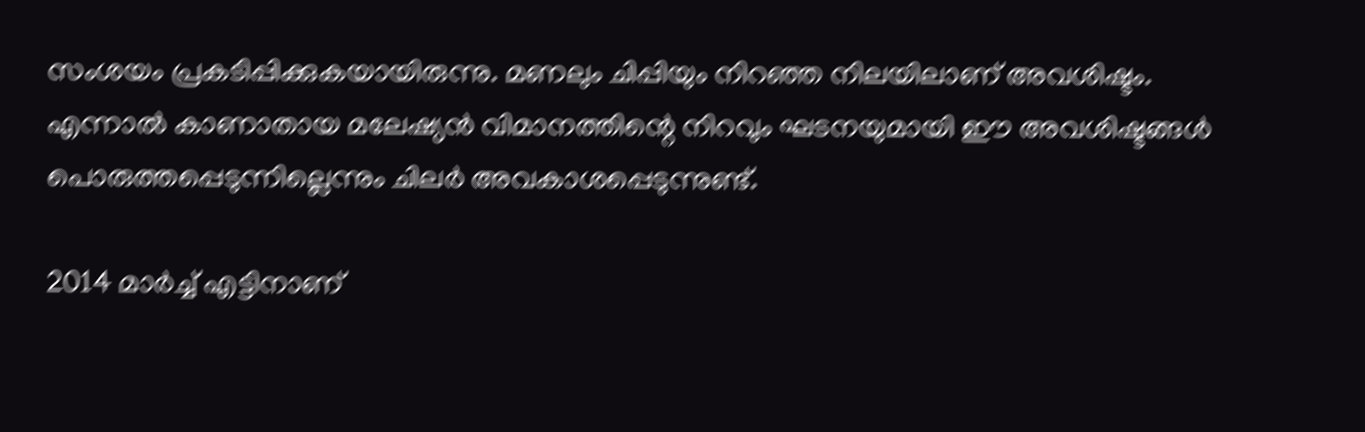സംശയം പ്രകടിപ്പിക്കുകയായിരുന്നു. മണലും ചിപ്പിയും നിറഞ്ഞ നിലയിലാണ് അവശിഷ്ടം. എന്നാല്‍ കാണാതായ മലേഷ്യന്‍ വിമാനത്തിന്റെ നിറവും ഘടനയുമായി ഈ അവശിഷ്ടങ്ങള്‍ പൊരുത്തപ്പെടുന്നില്ലെന്നും ചിലര്‍ അവകാശപ്പെടുന്നുണ്ട്.

2014 മാര്‍ച്ച്‌ എട്ടിനാണ്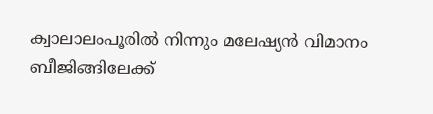ക്വാലാലംപൂരില്‍ നിന്നും മലേഷ്യന്‍ വിമാനം ബീജിങ്ങിലേക്ക്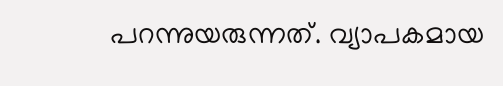പറന്നുയരുന്നത്. വ്യാപകമായ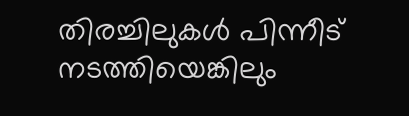തിരച്ചിലുകള്‍ പിന്നീട് നടത്തിയെങ്കിലും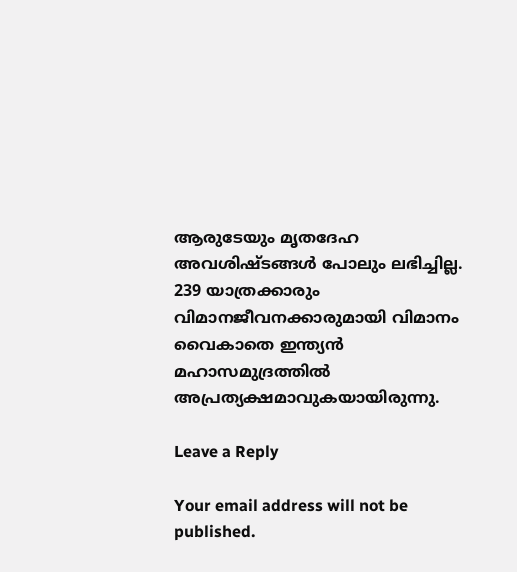ആരുടേയും മൃതദേഹ അവശിഷ്ടങ്ങള്‍ പോലും ലഭിച്ചില്ല. 239 യാത്രക്കാരും വിമാനജീവനക്കാരുമായി വിമാനം വൈകാതെ ഇന്ത്യന്‍ മഹാസമുദ്രത്തില്‍ അപ്രത്യക്ഷമാവുകയായിരുന്നു.

Leave a Reply

Your email address will not be published.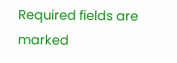Required fields are marked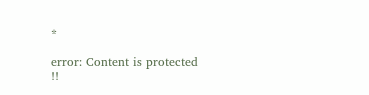*

error: Content is protected !!